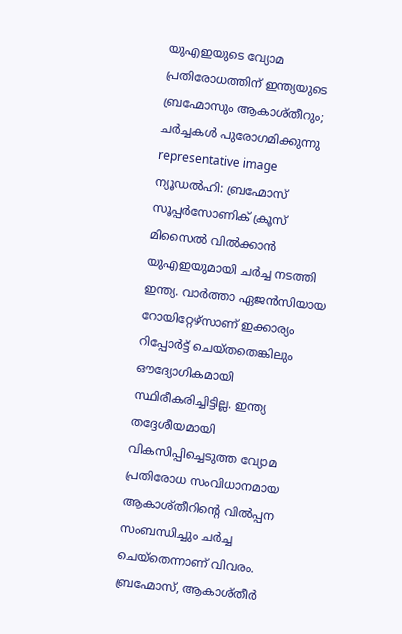യുഎഇയുടെ വ്യോമ പ്രതിരോധത്തിന് ഇന്ത്യയുടെ ബ്രഹ്മോസും ആകാശ്തീറും; ചർച്ചകൾ പുരോഗമിക്കുന്നു
representative image
ന്യൂഡൽഹി: ബ്രഹ്മോസ് സൂപ്പർസോണിക് ക്രൂസ് മിസൈൽ വിൽക്കാൻ യുഎഇയുമായി ചർച്ച നടത്തി ഇന്ത്യ. വാർത്താ ഏജൻസിയായ റോയിറ്റേഴ്സാണ് ഇക്കാര്യം റിപ്പോർട്ട് ചെയ്തതെങ്കിലും ഔദ്യോഗികമായി സ്ഥിരീകരിച്ചിട്ടില്ല. ഇന്ത്യ തദ്ദേശീയമായി വികസിപ്പിച്ചെടുത്ത വ്യോമ പ്രതിരോധ സംവിധാനമായ ആകാശ്തീറിന്റെ വിൽപ്പന സംബന്ധിച്ചും ചർച്ച ചെയ്തെന്നാണ് വിവരം.
ബ്രഹ്മോസ്, ആകാശ്തീർ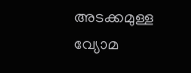അടക്കമുള്ള വ്യോമ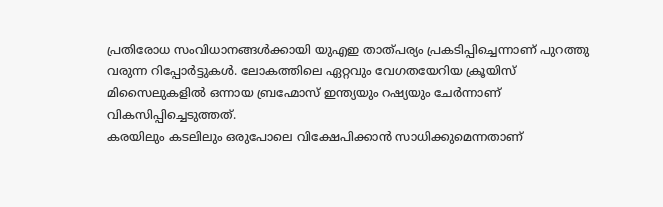പ്രതിരോധ സംവിധാനങ്ങൾക്കായി യുഎഇ താത്പര്യം പ്രകടിപ്പിച്ചെന്നാണ് പുറത്തു വരുന്ന റിപ്പോർട്ടുകൾ. ലോകത്തിലെ ഏറ്റവും വേഗതയേറിയ ക്രൂയിസ് മിസൈലുകളിൽ ഒന്നായ ബ്രഹ്മോസ് ഇന്ത്യയും റഷ്യയും ചേർന്നാണ് വികസിപ്പിച്ചെടുത്തത്.
കരയിലും കടലിലും ഒരുപോലെ വിക്ഷേപിക്കാൻ സാധിക്കുമെന്നതാണ്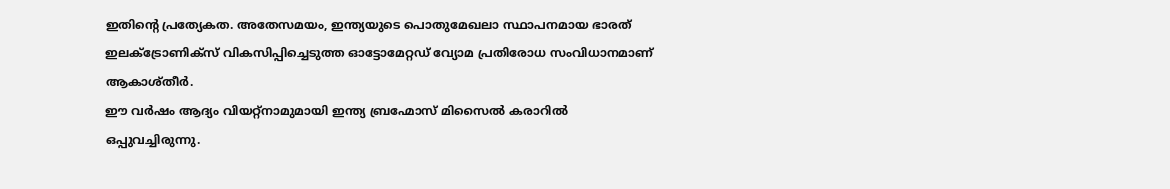ഇതിന്റെ പ്രത്യേകത. അതേസമയം, ഇന്ത്യയുടെ പൊതുമേഖലാ സ്ഥാപനമായ ഭാരത് ഇലക്ട്രോണിക്സ് വികസിപ്പിച്ചെടുത്ത ഓട്ടോമേറ്റഡ് വ്യോമ പ്രതിരോധ സംവിധാനമാണ് ആകാശ്തീർ.
ഈ വർഷം ആദ്യം വിയറ്റ്നാമുമായി ഇന്ത്യ ബ്രഹ്മോസ് മിസൈൽ കരാറിൽ ഒപ്പുവച്ചിരുന്നു.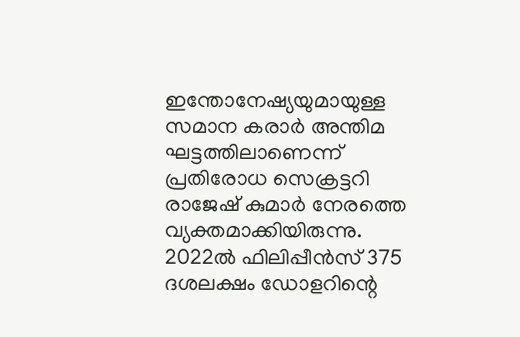ഇന്തോനേഷ്യയുമായുള്ള സമാന കരാർ അന്തിമ ഘട്ടത്തിലാണെന്ന് പ്രതിരോധ സെക്രട്ടറി രാജേഷ് കുമാർ നേരത്തെ വ്യക്തമാക്കിയിരുന്നു. 2022ൽ ഫിലിപ്പീൻസ് 375 ദശലക്ഷം ഡോളറിന്റെ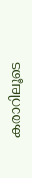കരാറിലൂടെ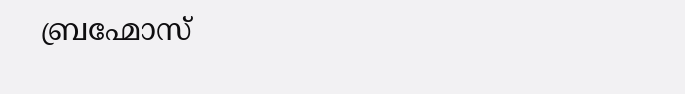ബ്രഹ്മോസ്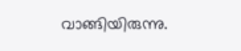വാങ്ങിയിരുന്നു.